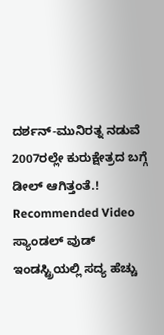ದರ್ಶನ್-ಮುನಿರತ್ನ ನಡುವೆ 2007ರಲ್ಲೇ ಕುರುಕ್ಷೇತ್ರದ ಬಗ್ಗೆ ಡೀಲ್ ಆಗಿತ್ತಂತೆ.!
Recommended Video
ಸ್ಯಾಂಡಲ್ ವುಡ್ ಇಂಡಸ್ಟ್ರಿಯಲ್ಲಿ ಸದ್ಯ ಹೆಚ್ಚು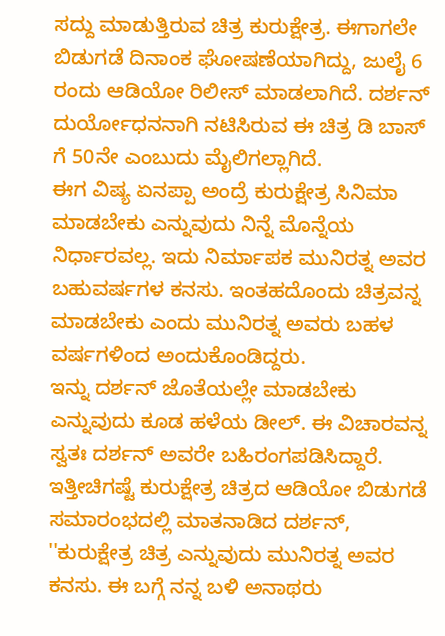ಸದ್ದು ಮಾಡುತ್ತಿರುವ ಚಿತ್ರ ಕುರುಕ್ಷೇತ್ರ. ಈಗಾಗಲೇ ಬಿಡುಗಡೆ ದಿನಾಂಕ ಘೋಷಣೆಯಾಗಿದ್ದು, ಜುಲೈ 6 ರಂದು ಆಡಿಯೋ ರಿಲೀಸ್ ಮಾಡಲಾಗಿದೆ. ದರ್ಶನ್ ದುರ್ಯೋಧನನಾಗಿ ನಟಿಸಿರುವ ಈ ಚಿತ್ರ ಡಿ ಬಾಸ್ ಗೆ 50ನೇ ಎಂಬುದು ಮೈಲಿಗಲ್ಲಾಗಿದೆ.
ಈಗ ವಿಷ್ಯ ಏನಪ್ಪಾ ಅಂದ್ರೆ ಕುರುಕ್ಷೇತ್ರ ಸಿನಿಮಾ ಮಾಡಬೇಕು ಎನ್ನುವುದು ನಿನ್ನೆ ಮೊನ್ನೆಯ ನಿರ್ಧಾರವಲ್ಲ. ಇದು ನಿರ್ಮಾಪಕ ಮುನಿರತ್ನ ಅವರ ಬಹುವರ್ಷಗಳ ಕನಸು. ಇಂತಹದೊಂದು ಚಿತ್ರವನ್ನ ಮಾಡಬೇಕು ಎಂದು ಮುನಿರತ್ನ ಅವರು ಬಹಳ ವರ್ಷಗಳಿಂದ ಅಂದುಕೊಂಡಿದ್ದರು.
ಇನ್ನು ದರ್ಶನ್ ಜೊತೆಯಲ್ಲೇ ಮಾಡಬೇಕು ಎನ್ನುವುದು ಕೂಡ ಹಳೆಯ ಡೀಲ್. ಈ ವಿಚಾರವನ್ನ ಸ್ವತಃ ದರ್ಶನ್ ಅವರೇ ಬಹಿರಂಗಪಡಿಸಿದ್ದಾರೆ. ಇತ್ತೀಚಿಗಷ್ಟೆ ಕುರುಕ್ಷೇತ್ರ ಚಿತ್ರದ ಆಡಿಯೋ ಬಿಡುಗಡೆ ಸಮಾರಂಭದಲ್ಲಿ ಮಾತನಾಡಿದ ದರ್ಶನ್, ''ಕುರುಕ್ಷೇತ್ರ ಚಿತ್ರ ಎನ್ನುವುದು ಮುನಿರತ್ನ ಅವರ ಕನಸು. ಈ ಬಗ್ಗೆ ನನ್ನ ಬಳಿ ಅನಾಥರು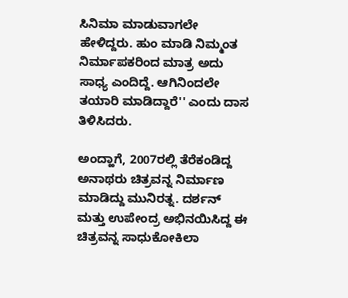ಸಿನಿಮಾ ಮಾಡುವಾಗಲೇ ಹೇಳಿದ್ದರು. ಹುಂ ಮಾಡಿ ನಿಮ್ಮಂತ ನಿರ್ಮಾಪಕರಿಂದ ಮಾತ್ರ ಅದು ಸಾಧ್ಯ ಎಂದಿದ್ದೆ. ಆಗಿನಿಂದಲೇ ತಯಾರಿ ಮಾಡಿದ್ದಾರೆ'' ಎಂದು ದಾಸ ತಿಳಿಸಿದರು.

ಅಂದ್ಹಾಗೆ, 2007ರಲ್ಲಿ ತೆರೆಕಂಡಿದ್ದ ಅನಾಥರು ಚಿತ್ರವನ್ನ ನಿರ್ಮಾಣ ಮಾಡಿದ್ದು ಮುನಿರತ್ನ. ದರ್ಶನ್ ಮತ್ತು ಉಪೇಂದ್ರ ಅಭಿನಯಿಸಿದ್ದ ಈ ಚಿತ್ರವನ್ನ ಸಾಧುಕೋಕಿಲಾ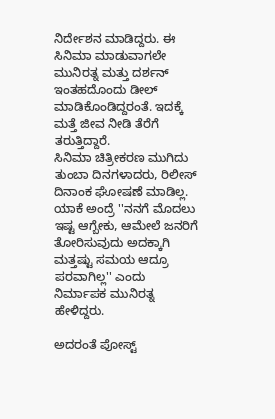ನಿರ್ದೇಶನ ಮಾಡಿದ್ದರು. ಈ ಸಿನಿಮಾ ಮಾಡುವಾಗಲೇ ಮುನಿರತ್ನ ಮತ್ತು ದರ್ಶನ್ ಇಂತಹದೊಂದು ಡೀಲ್ ಮಾಡಿಕೊಂಡಿದ್ದರಂತೆ. ಇದಕ್ಕೆ ಮತ್ತೆ ಜೀವ ನೀಡಿ ತೆರೆಗೆ ತರುತ್ತಿದ್ದಾರೆ.
ಸಿನಿಮಾ ಚಿತ್ರೀಕರಣ ಮುಗಿದು ತುಂಬಾ ದಿನಗಳಾದರು, ರಿಲೀಸ್ ದಿನಾಂಕ ಘೋಷಣೆ ಮಾಡಿಲ್ಲ. ಯಾಕೆ ಅಂದ್ರೆ ''ನನಗೆ ಮೊದಲು ಇಷ್ಟ ಆಗ್ಬೇಕು, ಆಮೇಲೆ ಜನರಿಗೆ ತೋರಿಸುವುದು ಅದಕ್ಕಾಗಿ ಮತ್ತಷ್ಟು ಸಮಯ ಆದ್ರೂ ಪರವಾಗಿಲ್ಲ'' ಎಂದು ನಿರ್ಮಾಪಕ ಮುನಿರತ್ನ ಹೇಳಿದ್ದರು.

ಅದರಂತೆ ಪೋಸ್ಟ್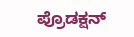ಪ್ರೊಡಕ್ಷನ್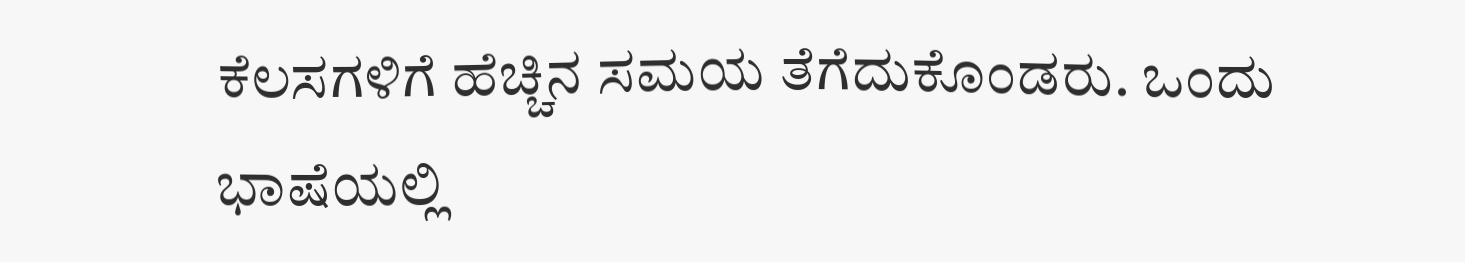ಕೆಲಸಗಳಿಗೆ ಹೆಚ್ಚಿನ ಸಮಯ ತೆಗೆದುಕೊಂಡರು. ಒಂದು ಭಾಷೆಯಲ್ಲಿ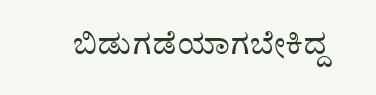ಬಿಡುಗಡೆಯಾಗಬೇಕಿದ್ದ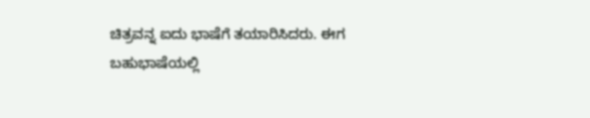ಚಿತ್ರವನ್ನ ಐದು ಭಾಷೆಗೆ ತಯಾರಿಸಿದರು. ಈಗ ಬಹುಭಾಷೆಯಲ್ಲಿ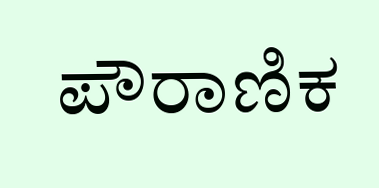ಪೌರಾಣಿಕ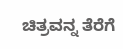ಚಿತ್ರವನ್ನ ತೆರೆಗೆ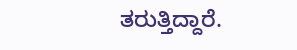ತರುತ್ತಿದ್ದಾರೆ.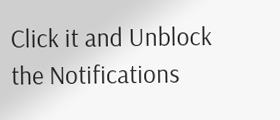Click it and Unblock the Notifications